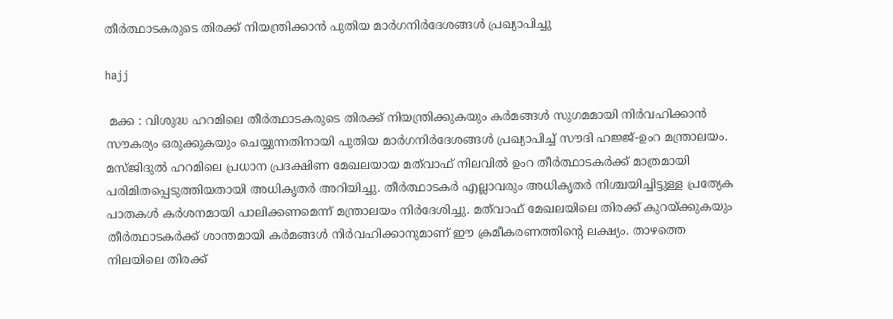തീർത്ഥാടകരുടെ തിരക്ക് നിയന്ത്രിക്കാൻ പുതിയ മാർഗനിർദേശങ്ങൾ പ്രഖ്യാപിച്ചു

hajj

 മക്ക : വിശുദ്ധ ഹറമിലെ തീർത്ഥാടകരുടെ തിരക്ക് നിയന്ത്രിക്കുകയും കർമങ്ങൾ സുഗമമായി നിർവഹിക്കാൻ സൗകര്യം ഒരുക്കുകയും ചെയ്യുന്നതിനായി പുതിയ മാർഗനിർദേശങ്ങൾ പ്രഖ്യാപിച്ച് സൗദി ഹജ്ജ്-ഉംറ മന്ത്രാലയം. മസ്ജിദുൽ ഹറമിലെ പ്രധാന പ്രദക്ഷിണ മേഖലയായ മത്‌വാഫ് നിലവിൽ ഉംറ തീർത്ഥാടകർക്ക് മാത്രമായി പരിമിതപ്പെടുത്തിയതായി അധികൃതർ അറിയിച്ചു. തീർത്ഥാടകർ എല്ലാവരും അധികൃതർ നിശ്ചയിച്ചിട്ടുള്ള പ്രത്യേക പാതകൾ കർശനമായി പാലിക്കണമെന്ന് മന്ത്രാലയം നിർദേശിച്ചു. മത്‌വാഫ് മേഖലയിലെ തിരക്ക് കുറയ്ക്കുകയും തീർത്ഥാടകർക്ക് ശാന്തമായി കർമങ്ങൾ നിർവഹിക്കാനുമാണ് ഈ ക്രമീകരണത്തിന്റെ ലക്ഷ്യം. താഴത്തെ നിലയിലെ തിരക്ക്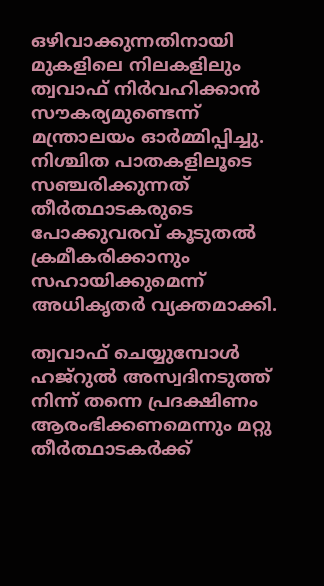ഒഴിവാക്കുന്നതിനായി മുകളിലെ നിലകളിലും ത്വവാഫ് നിർവഹിക്കാൻ സൗകര്യമുണ്ടെന്ന് മന്ത്രാലയം ഓർമ്മിപ്പിച്ചു. നിശ്ചിത പാതകളിലൂടെ സഞ്ചരിക്കുന്നത് തീർത്ഥാടകരുടെ പോക്കുവരവ് കൂടുതൽ ക്രമീകരിക്കാനും സഹായിക്കുമെന്ന് അധികൃതർ വ്യക്തമാക്കി.

ത്വവാഫ് ചെയ്യുമ്പോൾ ഹജ്‌റുൽ അസ്വദിനടുത്ത് നിന്ന് തന്നെ പ്രദക്ഷിണം ആരംഭിക്കണമെന്നും മറ്റു തീർത്ഥാടകർക്ക്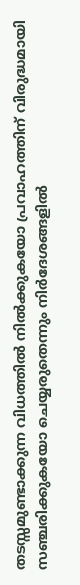തടസ്സമുണ്ടാക്കുന്ന വിധത്തിൽ നിൽക്കുകയോ പ്രവാഹത്തിന് വിരുദ്ധമായി സഞ്ചരിക്കുകയോ ചെയ്യരുതെന്നും നിർദേശങ്ങളിൽ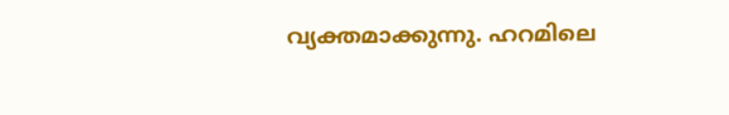വ്യക്തമാക്കുന്നു. ഹറമിലെ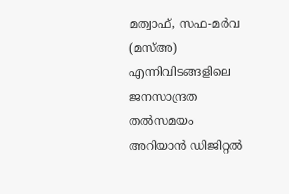മത്വാഫ്, സഫ-മർവ (മസ്അ) എന്നിവിടങ്ങളിലെ ജനസാന്ദ്രത തൽസമയം അറിയാൻ ഡിജിറ്റൽ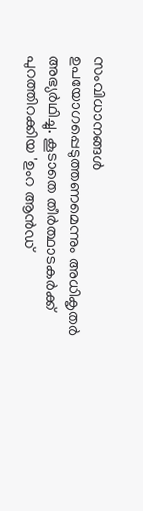സംവിധാനങ്ങൾ ഉപയോഗപ്പെടുത്തണമെന്നും അധികൃതർ അഭ്യർഥിച്ചു. കൂടാതെ തീർത്ഥാടകർക്ക് പുറത്തിറക്കിയ 'ഉംറ ആൻഡ്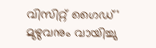വിസിറ്റ് ഗൈഡ്' മുഴുവനും വായിച്ചു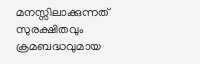മനസ്സിലാക്കുന്നത് സുരക്ഷിതവും ക്രമബദ്ധവുമായ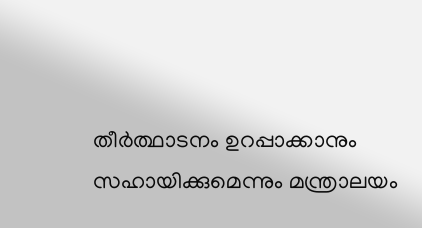തീർത്ഥാടനം ഉറപ്പാക്കാനും സഹായിക്കുമെന്നും മന്ത്രാലയം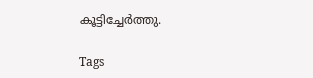കൂട്ടിച്ചേർത്തു.

Tags